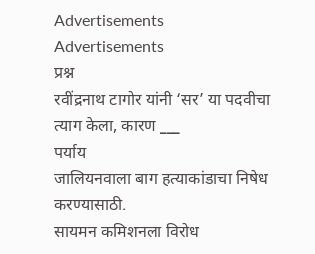Advertisements
Advertisements
प्रश्न
रवींद्रनाथ टागोर यांनी ‘सर’ या पदवीचा त्याग केला, कारण ___
पर्याय
जालियनवाला बाग हत्याकांडाचा निषेध करण्यासाठी.
सायमन कमिशनला विरोध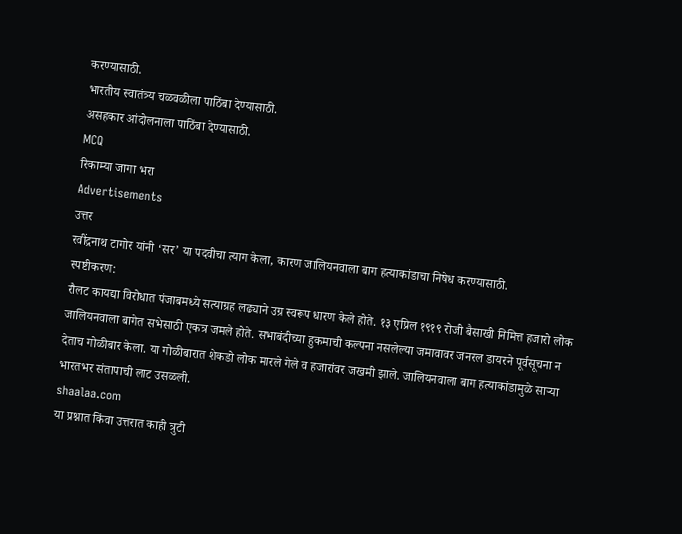करण्यासाठी.
भारतीय स्वातंत्र्य चळवळीला पाठिंबा देण्यासाठी.
असहकार आंदोलनाला पाठिंबा देण्यासाठी.
MCQ
रिकाम्या जागा भरा
Advertisements
उत्तर
रवींद्रनाथ टागोर यांनी ‘सर’ या पदवीचा त्याग केला, कारण जालियनवाला बाग हत्याकांडाचा निषेध करण्यासाठी.
स्पष्टीकरण:
रौलट कायद्या विरोधात पंजाबमध्ये सत्याग्रह लढ्याने उग्र स्वरूप धारण केले होते. १३ एप्रिल १९१९ रोजी बैसाखी निमित्त हजारो लोक जालियनवाला बागेत सभेसाठी एकत्र जमले होते. सभाबंदीच्या हुकमाची कल्पना नसलेल्या जमावावर जनरल डायरने पूर्वसूचना न देताच गोळीबार केला. या गोळीबारात शेकडो लोक मारले गेले व हजारांवर जखमी झाले. जालियनवाला बाग हत्याकांडामुळे साऱ्या भारतभर संतापाची लाट उसळली.
shaalaa.com
या प्रश्नात किंवा उत्तरात काही त्रुटी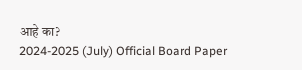आहे का?
2024-2025 (July) Official Board Paper